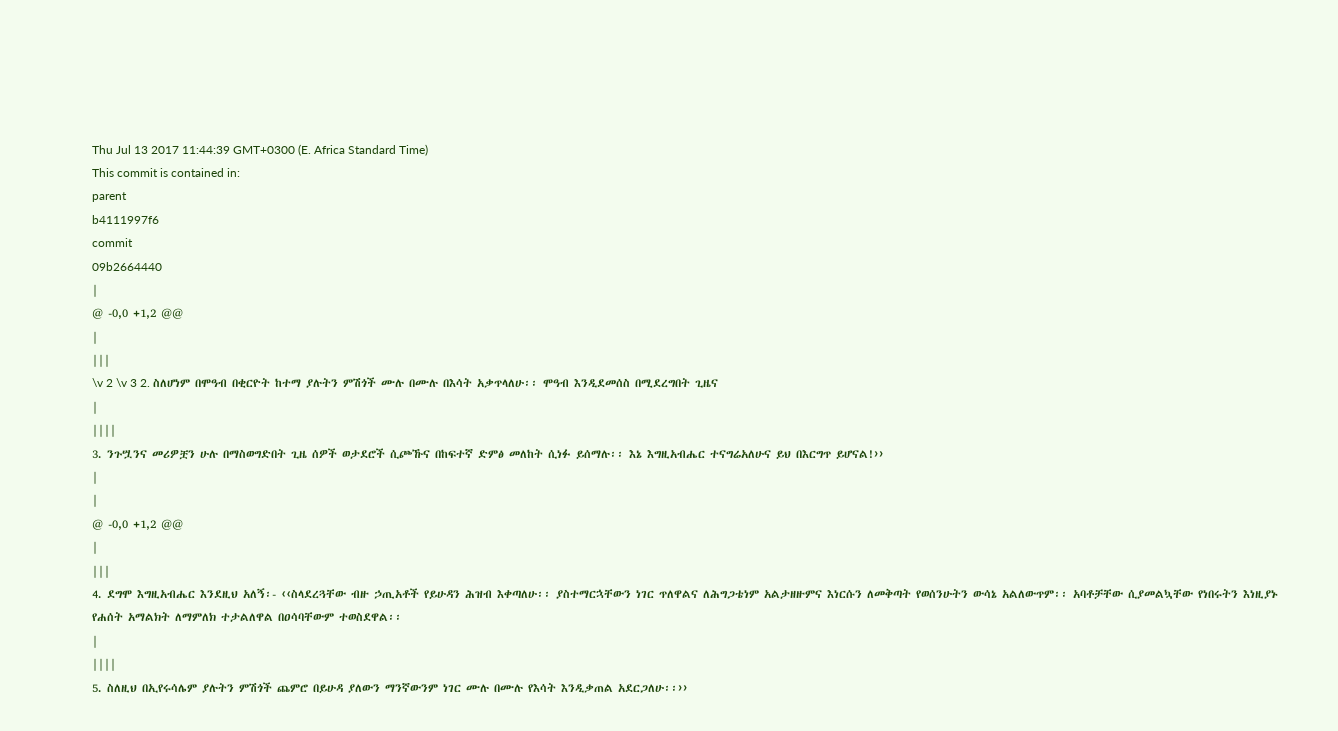Thu Jul 13 2017 11:44:39 GMT+0300 (E. Africa Standard Time)
This commit is contained in:
parent
b4111997f6
commit
09b2664440
|
@ -0,0 +1,2 @@
|
|||
\v 2 \v 3 2. ስለሆነም በሞዓብ በቂርዮት ከተማ ያሉትን ምሽጎች ሙሉ በሙሉ በእሳት አቃጥላለሁ፡፡ ሞዓብ እንዲደመሰስ በሚደረግበት ጊዜና
|
||||
3. ንጉሧንና መሪዎቿን ሁሉ በማስወግድበት ጊዜ ሰዎች ወታደሮች ሲጮኹና በከፍተኛ ድምፅ መለከት ሲነፉ ይሰማሉ፡፡ እኔ እግዚአብሔር ተናግሬአለሁና ይህ በእርግጥ ይሆናል!››
|
|
@ -0,0 +1,2 @@
|
|||
4. ደግሞ እግዚአብሔር እንደዚህ አለኝ፡- ‹‹ስላደረጓቸው ብዙ ኃጢአቶች የይሁዳን ሕዝብ እቀጣለሁ፡፡ ያስተማርኋቸውን ነገር ጥለዋልና ለሕግጋቴነም አልታዘዙምና እነርሱን ለመቅጣት የወሰንሁትን ውሳኔ አልለውጥም፡፡ አባቶቻቸው ሲያመልኳቸው የነበሩትን እነዚያኑ የሐሰት አማልክት ለማምለክ ተታልለዋል በዐሳባቸውም ተወስደዋል፡፡
|
||||
5. ስለዚህ በኢየሩሳሌም ያሉትን ምሽጎች ጨምሮ በይሁዳ ያለውን ማንኛውንም ነገር ሙሉ በሙሉ የእሳት እንዲቃጠል አደርጋለሁ፡፡››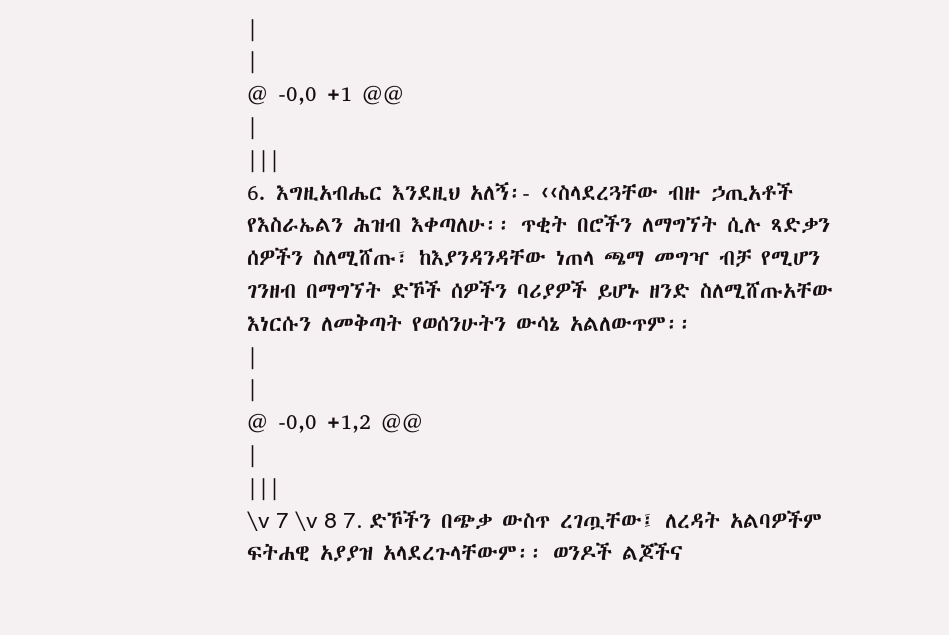|
|
@ -0,0 +1 @@
|
|||
6. እግዚአብሔር እንደዚህ አለኝ፡- ‹‹ስላደረጓቸው ብዙ ኃጢአቶች የእስራኤልን ሕዝብ እቀጣለሁ፡፡ ጥቂት በሮችን ለማግኘት ሲሉ ጻድቃን ሰዎችን ስለሚሸጡ፣ ከእያንዳንዳቸው ነጠላ ጫማ መግዣ ብቻ የሚሆን ገንዘብ በማግኘት ድኾች ሰዎችን ባሪያዎች ይሆኑ ዘንድ ስለሚሸጡአቸው እነርሱን ለመቅጣት የወሰንሁትን ውሳኔ አልለውጥም፡፡
|
|
@ -0,0 +1,2 @@
|
|||
\v 7 \v 8 7. ድኾችን በጭቃ ውስጥ ረገጧቸው፤ ለረዳት አልባዎችም ፍትሐዊ አያያዝ አላደረጉላቸውም፡፡ ወንዶች ልጆችና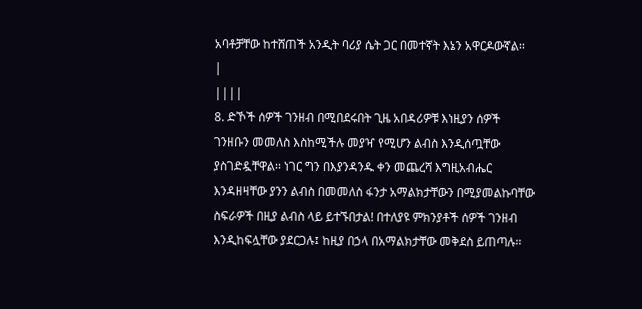አባቶቻቸው ከተሸጠች አንዲት ባሪያ ሴት ጋር በመተኛት እኔን አዋርዶውኛል፡፡
|
||||
8. ድኾች ሰዎች ገንዘብ በሚበደሩበት ጊዜ አበዳሪዎቹ እነዚያን ሰዎች ገንዘቡን መመለስ እስከሚችሉ መያዣ የሚሆን ልብስ እንዲሰጧቸው ያስገድዷቸዋል፡፡ ነገር ግን በእያንዳንዱ ቀን መጨረሻ እግዚአብሔር እንዳዘዛቸው ያንን ልብስ በመመለስ ፋንታ አማልክታቸውን በሚያመልኩባቸው ስፍራዎች በዚያ ልብስ ላይ ይተኙበታል! በተለያዩ ምክንያቶች ሰዎች ገንዘብ እንዲከፍሏቸው ያደርጋሉ፤ ከዚያ በኃላ በአማልክታቸው መቅደስ ይጠጣሉ፡፡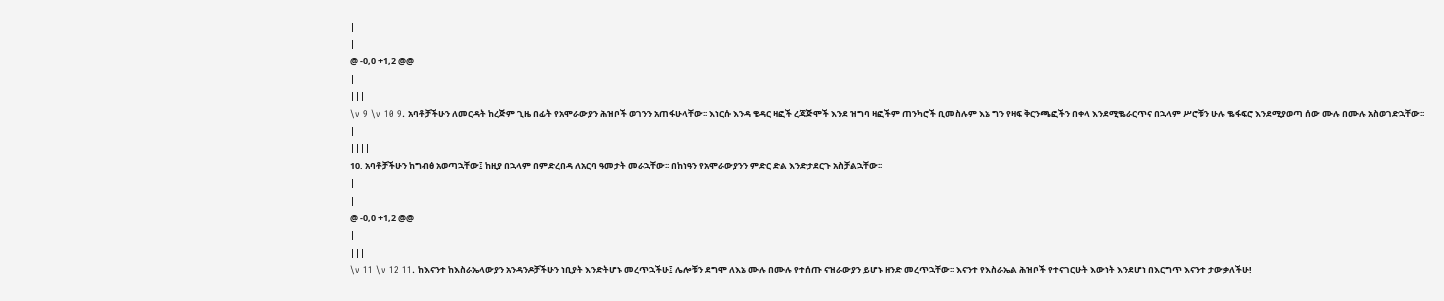|
|
@ -0,0 +1,2 @@
|
|||
\v 9 \v 10 9. አባቶቻችሁን ለመርዳት ከረጅም ጊዜ በፊት የአሞራውያን ሕዝቦች ወገንን አጠፋሁላቸው፡፡ እነርሱ እንዳ ቄዳር ዛፎች ረጃጅሞች እንደ ዝግባ ዛፎችም ጠንካሮች ቢመስሉም እኔ ግን የዛፍ ቅርንጫፎችን በቀላ እንደሚቈራርጥና በኋላም ሥሮቹን ሁሉ ቈፋፍሮ እንደሚያወጣ ሰው ሙሉ በሙሉ አስወገድኋቸው፡፡
|
||||
10. አባቶቻችሁን ከግብፅ አወጣኋቸው፤ ከዚያ በኋላም በምድረበዳ ለአርባ ዓመታት መራኋቸው፡፡ በከነዓን የአሞራውያንን ምድር ድል እንድታደርጉ አስቻልኋቸው፡፡
|
|
@ -0,0 +1,2 @@
|
|||
\v 11 \v 12 11. ከእናንተ ከእስራኤላውያን አንዳንዶቻችሁን ነቢያት እንድትሆኑ መረጥኋችሁ፤ ሌሎቹን ደግሞ ለእኔ ሙሉ በሙሉ የተሰጡ ናዝራውያን ይሆኑ ዘንድ መረጥኋቸው፡፡ እናንተ የእስራኤል ሕዝቦች የተናገርሁት እውነት እንደሆነ በእርግጥ እናንተ ታውቃለችሁ!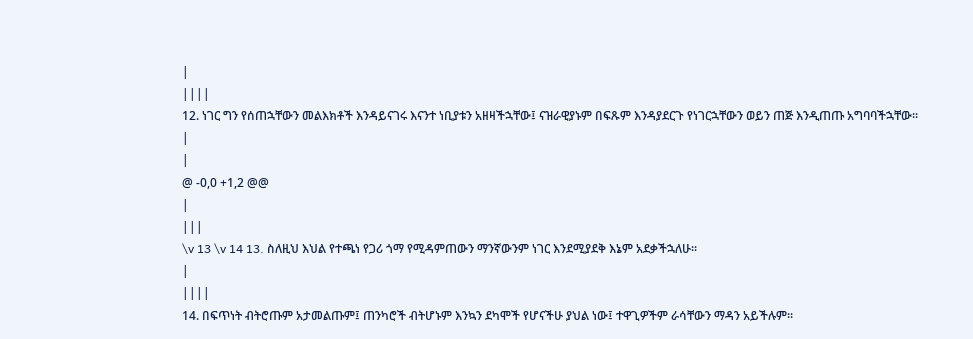|
||||
12. ነገር ግን የሰጠኋቸውን መልእክቶች እንዳይናገሩ እናንተ ነቢያቱን አዘዛችኋቸው፤ ናዝራዊያኑም በፍጹም እንዳያደርጉ የነገርኋቸውን ወይን ጠጅ እንዲጠጡ አግባባችኋቸው፡፡
|
|
@ -0,0 +1,2 @@
|
|||
\v 13 \v 14 13. ስለዚህ እህል የተጫነ የጋሪ ጎማ የሚዳምጠውን ማንኛውንም ነገር እንደሚያደቅ እኔም አደቃችኋለሁ፡፡
|
||||
14. በፍጥነት ብትሮጡም አታመልጡም፤ ጠንካሮች ብትሆኑም እንኳን ደካሞች የሆናችሁ ያህል ነው፤ ተዋጊዎችም ራሳቸውን ማዳን አይችሉም፡፡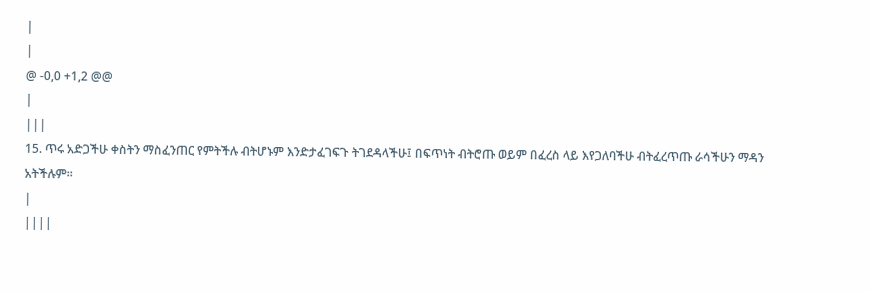|
|
@ -0,0 +1,2 @@
|
|||
15. ጥሩ አድጋችሁ ቀስትን ማስፈንጠር የምትችሉ ብትሆኑም እንድታፈገፍጉ ትገደዳላችሁ፤ በፍጥነት ብትሮጡ ወይም በፈረስ ላይ እየጋለባችሁ ብትፈረጥጡ ራሳችሁን ማዳን አትችሉም፡፡
|
||||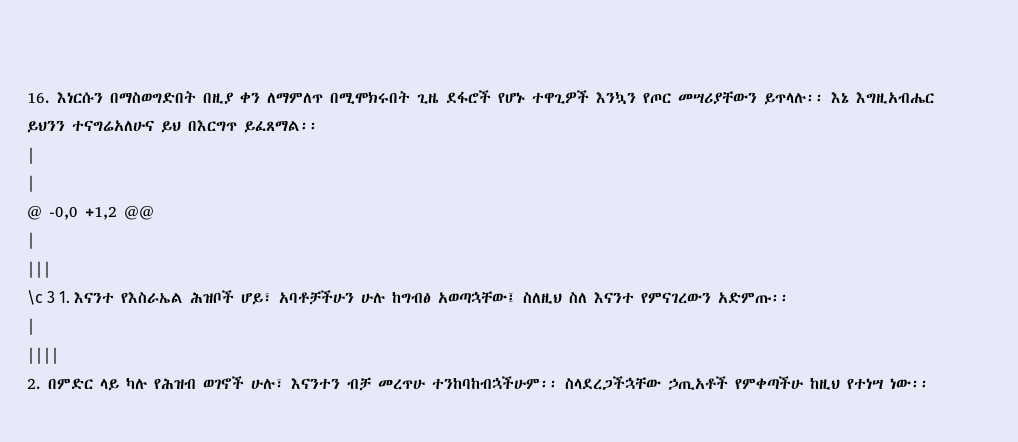16. እነርሱን በማስወግድበት በዚያ ቀን ለማምለጥ በሚሞክሩበት ጊዜ ደፋሮች የሆኑ ተዋጊዎች እንኳን የጦር መሣሪያቸውን ይጥላሉ፡፡ እኔ እግዚአብሔር ይህንን ተናግሬአለሁና ይህ በእርግጥ ይፈጸማል፡፡
|
|
@ -0,0 +1,2 @@
|
|||
\c 3 1. እናንተ የእስራኤል ሕዝቦች ሆይ፣ አባቶቻችሁን ሁሉ ከግብፅ አወጣኋቸው፤ ስለዚህ ስለ እናንተ የምናገረውን አድምጡ፡፡
|
||||
2. በምድር ላይ ካሉ የሕዝብ ወገኖች ሁሉ፣ እናንተን ብቻ መረጥሁ ተንከባከብኋችሁም፡፡ ስላደረጋችኋቸው ኃጢአቶች የምቀጣችሁ ከዚህ የተነሣ ነው፡፡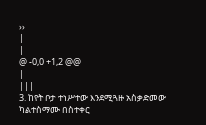››
|
|
@ -0,0 +1,2 @@
|
|||
3. ከየት ቦታ ተነሥተው እንደሚጓዙ አስቃድመው ካልተስማሙ በስተቀር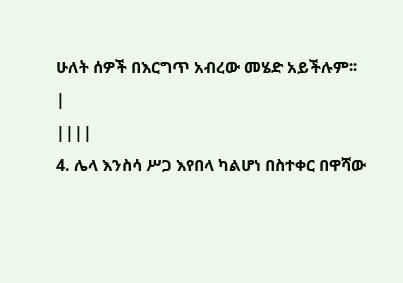ሁለት ሰዎች በእርግጥ አብረው መሄድ አይችሉም፡፡
|
||||
4. ሌላ እንስሳ ሥጋ እየበላ ካልሆነ በስተቀር በዋሻው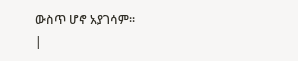ውስጥ ሆኖ አያገሳም፡፡
|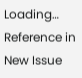Loading…
Reference in New Issue